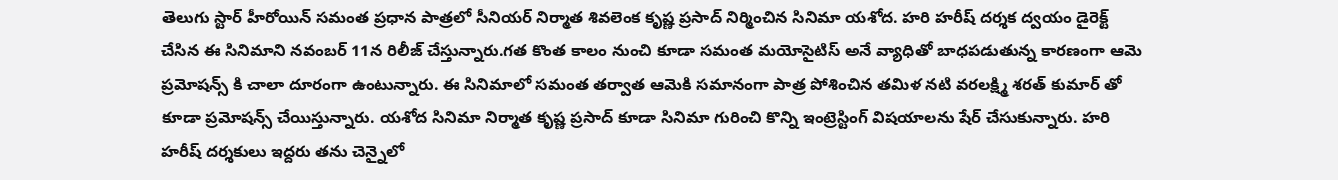తెలుగు స్టార్ హీరోయిన్ సమంత ప్రధాన పాత్రలో సీనియర్ నిర్మాత శివలెంక కృష్ణ ప్రసాద్ నిర్మించిన సినిమా యశోద. హరి హరీష్ దర్శక ద్వయం డైరెక్ట్ చేసిన ఈ సినిమాని నవంబర్ 11న రిలీజ్ చేస్తున్నారు.గత కొంత కాలం నుంచి కూడా సమంత మయోసైటిస్ అనే వ్యాధితో బాధపడుతున్న కారణంగా ఆమె ప్రమోషన్స్ కి చాలా దూరంగా ఉంటున్నారు. ఈ సినిమాలో సమంత తర్వాత ఆమెకి సమానంగా పాత్ర పోశించిన తమిళ నటి వరలక్ష్మి శరత్ కుమార్ తో కూడా ప్రమోషన్స్ చేయిస్తున్నారు. యశోద సినిమా నిర్మాత కృష్ణ ప్రసాద్ కూడా సినిమా గురించి కొన్ని ఇంట్రెస్టింగ్ విషయాలను షేర్ చేసుకున్నారు. హరి హరీష్ దర్శకులు ఇద్దరు తను చెన్నైలో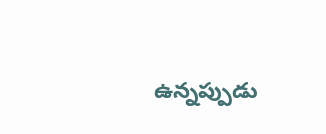ఉన్నప్పుడు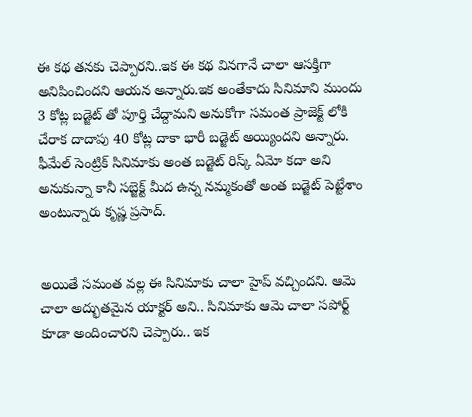ఈ కథ తనకు చెప్పారని..ఇక ఈ కథ వినగానే చాలా ఆసక్తిగా అనిపించిందని ఆయన అన్నారు.ఇక అంతేకాదు సినిమాని ముందు 3 కోట్ల బడ్జెట్ తో పూర్తి చేద్దామని అనుకోగా సమంత ప్రాజెక్ట్ లోకి చేరాక దాదాపు 40 కోట్ల దాకా భారీ బడ్జెట్ అయ్యిందని అన్నారు. ఫీమేల్ సెంట్రిక్ సినిమాకు అంత బడ్జెట్ రిస్క్ ఏమో కదా అని అనుకున్నా కానీ సబ్జెక్ట్ మీద ఉన్న నమ్మకంతో అంత బడ్జెట్ పెట్టేశాం అంటున్నారు కృష్ణ ప్రసాద్.


అయితే సమంత వల్ల ఈ సినిమాకు చాలా హైప్ వచ్చిందని. ఆమె చాలా అద్భుతమైన యాక్టర్ అని.. సినిమాకు ఆమె చాలా సపోర్ట్ కూడా అందించారని చెప్పారు.. ఇక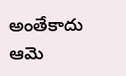అంతేకాదు ఆమె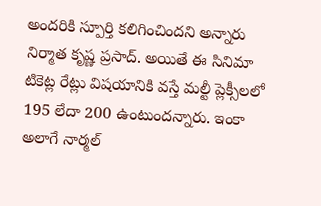అందరికి స్పూర్తి కలిగించిందని అన్నారు నిర్మాత కృష్ణ ప్రసాద్. అయితే ఈ సినిమా టికెట్ల రేట్లు విషయానికి వస్తే మల్టీ ప్లెక్సీలలో 195 లేదా 200 ఉంటుందన్నారు. ఇంకా అలాగే నార్మల్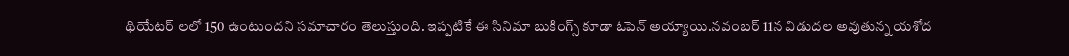థియేటర్ లలో 150 ఉంటుందని సమాచారం తెలుస్తుంది. ఇప్పటికే ఈ సినిమా బుకింగ్స్ కూడా ఓపెన్ అయ్యాయి.నవంబర్ 11న విడుదల అవుతున్న యశోద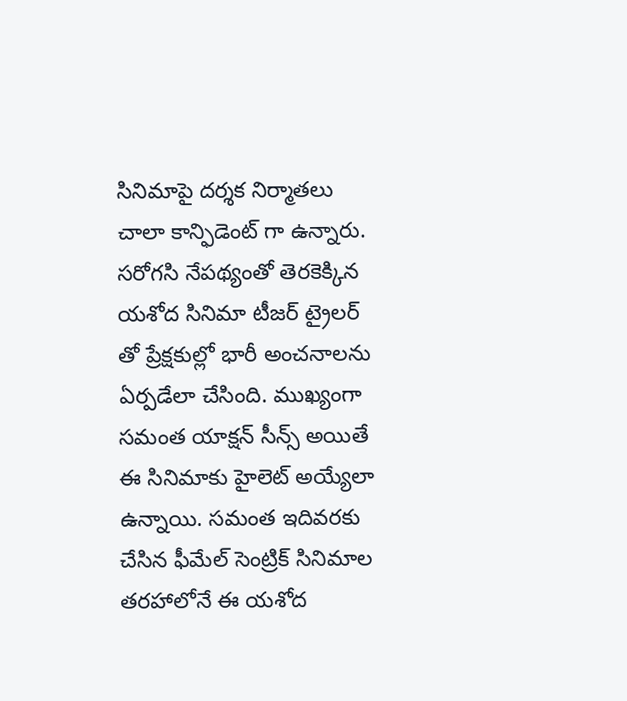సినిమాపై దర్శక నిర్మాతలు చాలా కాన్ఫిడెంట్ గా ఉన్నారు. సరోగసి నేపథ్యంతో తెరకెక్కిన యశోద సినిమా టీజర్ ట్రైలర్ తో ప్రేక్షకుల్లో భారీ అంచనాలను ఏర్పడేలా చేసింది. ముఖ్యంగా సమంత యాక్షన్ సీన్స్ అయితే ఈ సినిమాకు హైలెట్ అయ్యేలా ఉన్నాయి. సమంత ఇదివరకు చేసిన ఫీమేల్ సెంట్రిక్ సినిమాల తరహాలోనే ఈ యశోద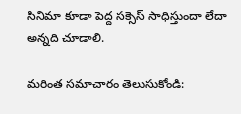సినిమా కూడా పెద్ద సక్సెస్ సాధిస్తుందా లేదా అన్నది చూడాలి.

మరింత సమాచారం తెలుసుకోండి: